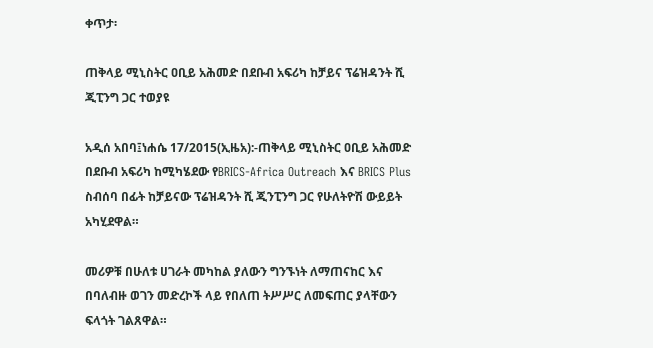ቀጥታ፡

ጠቅላይ ሚኒስትር ዐቢይ አሕመድ በደቡብ አፍሪካ ከቻይና ፕሬዝዳንት ሺ ጂፒንግ ጋር ተወያዩ

አዲሰ አበባ፤ነሐሴ 17/2015(ኢዜአ):-ጠቅላይ ሚኒስትር ዐቢይ አሕመድ በደቡብ አፍሪካ ከሚካሄደው የBRICS-Africa Outreach እና BRICS Plus ስብሰባ በፊት ከቻይናው ፕሬዝዳንት ሺ ጂንፒንግ ጋር የሁለትዮሽ ውይይት አካሂደዋል።

መሪዎቹ በሁለቱ ሀገራት መካከል ያለውን ግንኙነት ለማጠናከር እና በባለብዙ ወገን መድረኮች ላይ የበለጠ ትሥሥር ለመፍጠር ያላቸውን ፍላጎት ገልጸዋል።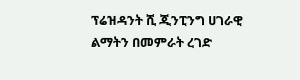ፕሬዝዳንት ሺ ጂንፒንግ ሀገራዊ ልማትን በመምራት ረገድ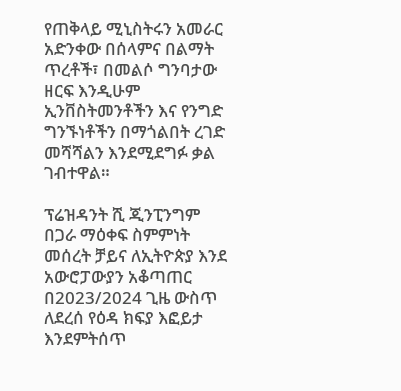የጠቅላይ ሚኒስትሩን አመራር አድንቀው በሰላምና በልማት ጥረቶች፣ በመልሶ ግንባታው ዘርፍ እንዲሁም ኢንቨስትመንቶችን እና የንግድ ግንኙነቶችን በማጎልበት ረገድ መሻሻልን እንደሚደግፉ ቃል ገብተዋል።

ፕሬዝዳንት ሺ ጂንፒንግም በጋራ ማዕቀፍ ስምምነት መሰረት ቻይና ለኢትዮጵያ እንደ አውሮፓውያን አቆጣጠር በ2023/2024 ጊዜ ውስጥ ለደረሰ የዕዳ ክፍያ እፎይታ እንደምትሰጥ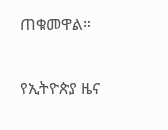ጠቁመዋል።

የኢትዮጵያ ዜና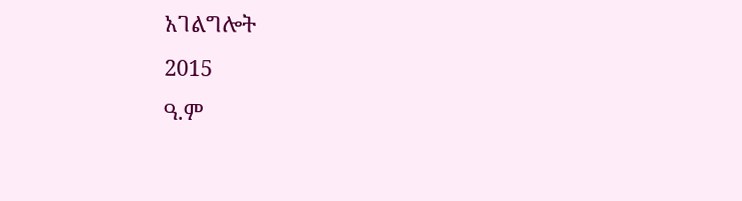አገልግሎት
2015
ዓ.ም